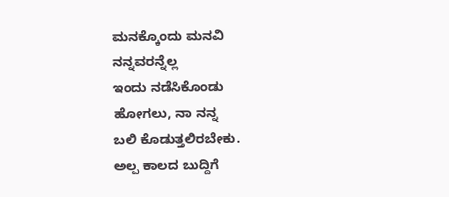ಮನಕ್ಕೊಂದು ಮನವಿ
ನನ್ನವರನ್ನೆಲ್ಲ
ಇಂದು ನಡೆಸಿಕೊಂಡು
ಹೋಗಲು, ನಾ ನನ್ನ
ಬಲಿ ಕೊಡುತ್ತಲಿರಬೇಕು.
ಅಲ್ಪ ಕಾಲದ ಬುದ್ದಿಗೆ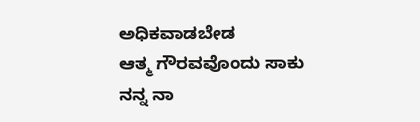ಅಧಿಕವಾಡಬೇಡ
ಆತ್ಮ ಗೌರವವೊಂದು ಸಾಕು
ನನ್ನ ನಾ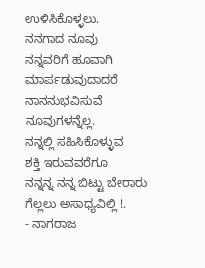ಉಳಿಸಿಕೊಳ್ಳಲು.
ನನಗಾದ ನೂವು
ನನ್ನವರಿಗೆ ಹೂವಾಗಿ
ಮಾರ್ಪಡುವುದಾದರೆ
ನಾನನುಭವಿಸುವೆ ನೂವುಗಳನ್ನೆಲ್ಲ.
ನನ್ನಲ್ಲಿ ಸಹಿಸಿಕೊಳ್ಳುವ
ಶಕ್ತಿ ಇರುವವರೆಗೂ
ನನ್ನನ್ನ ನನ್ನ ಬಿಟ್ಟು ಬೇರಾರು
ಗೆಲ್ಲಲು ಅಸಾಧ್ಯವಿಲ್ಲಿ !.
- ನಾಗರಾಜ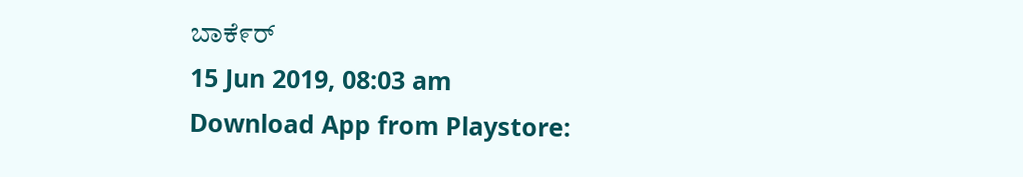ಬಾಕೆ೯ರ್
15 Jun 2019, 08:03 am
Download App from Playstore: